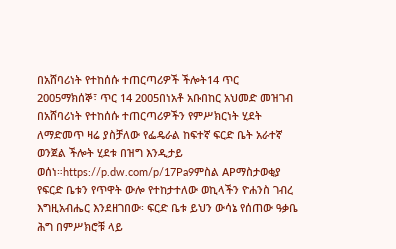በአሸባሪነት የተከሰሱ ተጠርጣሪዎች ችሎት14 ጥር 2005ማክሰኞ፣ ጥር 14 2005በነአቶ አቡበከር አህመድ መዝገብ በአሸባሪነት የተከሰሱ ተጠርጣሪዎችን የምሥክርነት ሂደት ለማድመጥ ዛሬ ያስቻለው የፌዴራል ከፍተኛ ፍርድ ቤት አራተኛ ወንጀል ችሎት ሂደቱ በዝግ እንዲታይ ወሰነ።https://p.dw.com/p/17Pa9ምስል APማስታወቂያ የፍርድ ቤቱን የጥዋት ውሎ የተከታተለው ወኪላችን ዮሐንስ ገብረ እግዚአብሔር እንደዘገበው፡ ፍርድ ቤቱ ይህን ውሳኔ የሰጠው ዓቃቤ ሕግ በምሥክሮቹ ላይ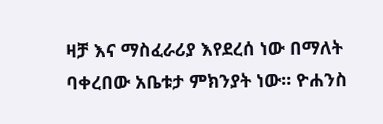ዛቻ እና ማስፈራሪያ እየደረሰ ነው በማለት ባቀረበው አቤቱታ ምክንያት ነው። ዮሐንስ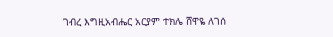ገብረ እግዚአብሔር አርያም ተክሌ ሸዋዬ ለገሰ